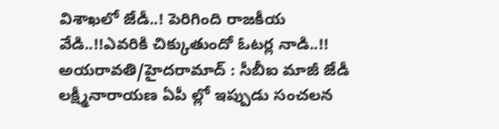విశాఖలో జేడీ..! పెరిగింది రాజకీయ వేడి..!!ఎవరికి చిక్కుతుందో ఓటర్ల నాడి..!!
అయరావతి/హైదరామాద్ : సీబీఐ మాజీ జేడీ లక్ష్మీనారాయణ ఏపీ ల్లో ఇప్పుడు సంచలన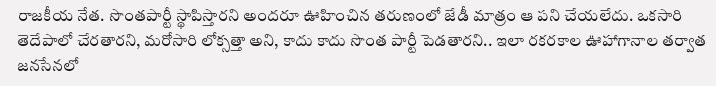రాజకీయ నేత. సొంతపార్టీ స్థాపిస్తారని అందరూ ఊహించిన తరుణంలో జేడీ మాత్రం ఆ పని చేయలేదు. ఒకసారి తెదేపాలో చేరతారని, మరోసారి లోక్సత్తా అని, కాదు కాదు సొంత పార్టీ పెడతారని.. ఇలా రకరకాల ఊహాగానాల తర్వాత జనసేనలో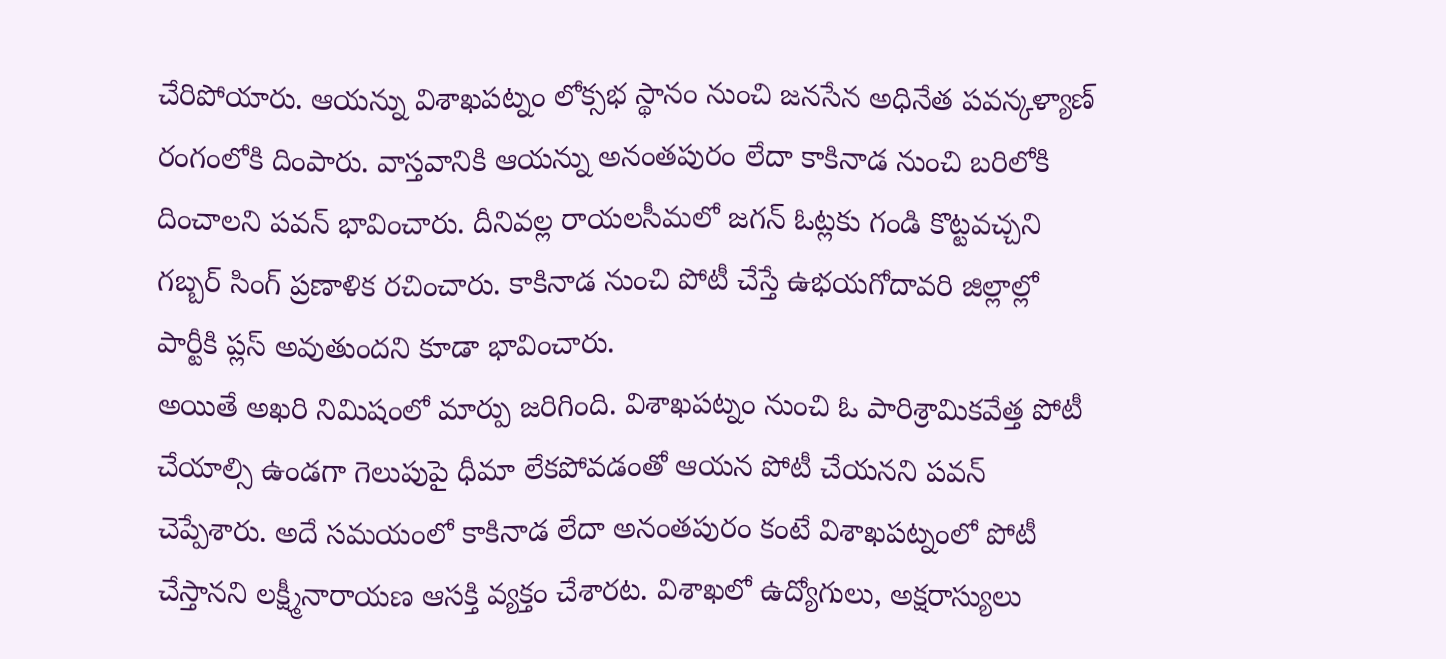చేరిపోయారు. ఆయన్ను విశాఖపట్నం లోక్సభ స్థానం నుంచి జనసేన అధినేత పవన్కళ్యాణ్ రంగంలోకి దింపారు. వాస్తవానికి ఆయన్ను అనంతపురం లేదా కాకినాడ నుంచి బరిలోకి దించాలని పవన్ భావించారు. దీనివల్ల రాయలసీమలో జగన్ ఓట్లకు గండి కొట్టవచ్చని గబ్బర్ సింగ్ ప్రణాళిక రచించారు. కాకినాడ నుంచి పోటీ చేస్తే ఉభయగోదావరి జిల్లాల్లో పార్టీకి ప్లస్ అవుతుందని కూడా భావించారు.
అయితే అఖరి నిమిషంలో మార్పు జరిగింది. విశాఖపట్నం నుంచి ఓ పారిశ్రామికవేత్త పోటీ చేయాల్సి ఉండగా గెలుపుపై ధీమా లేకపోవడంతో ఆయన పోటీ చేయనని పవన్ చెప్పేశారు. అదే సమయంలో కాకినాడ లేదా అనంతపురం కంటే విశాఖపట్నంలో పోటీ చేస్తానని లక్ష్మీనారాయణ ఆసక్తి వ్యక్తం చేశారట. విశాఖలో ఉద్యోగులు, అక్షరాస్యులు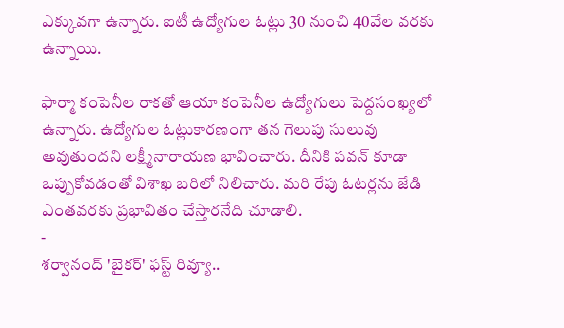ఎక్కువగా ఉన్నారు. ఐటీ ఉద్యోగుల ఓట్లు 30 నుంచి 40వేల వరకు ఉన్నాయి.

ఫార్మా కంపెనీల రాకతో ఆయా కంపెనీల ఉద్యోగులు పెద్దసంఖ్యలో ఉన్నారు. ఉద్యోగుల ఓట్లుకారణంగా తన గెలుపు సులువు అవుతుందని లక్ష్మీనారాయణ భావించారు. దీనికి పవన్ కూడా ఒప్పుకోవడంతో విశాఖ బరిలో నిలిచారు. మరి రేపు ఓటర్లను జేడి ఎంతవరకు ప్రభావితం చేస్తారనేది చూడాలి.
-
శర్వానంద్ 'బైకర్' ఫస్ట్ రివ్యూ..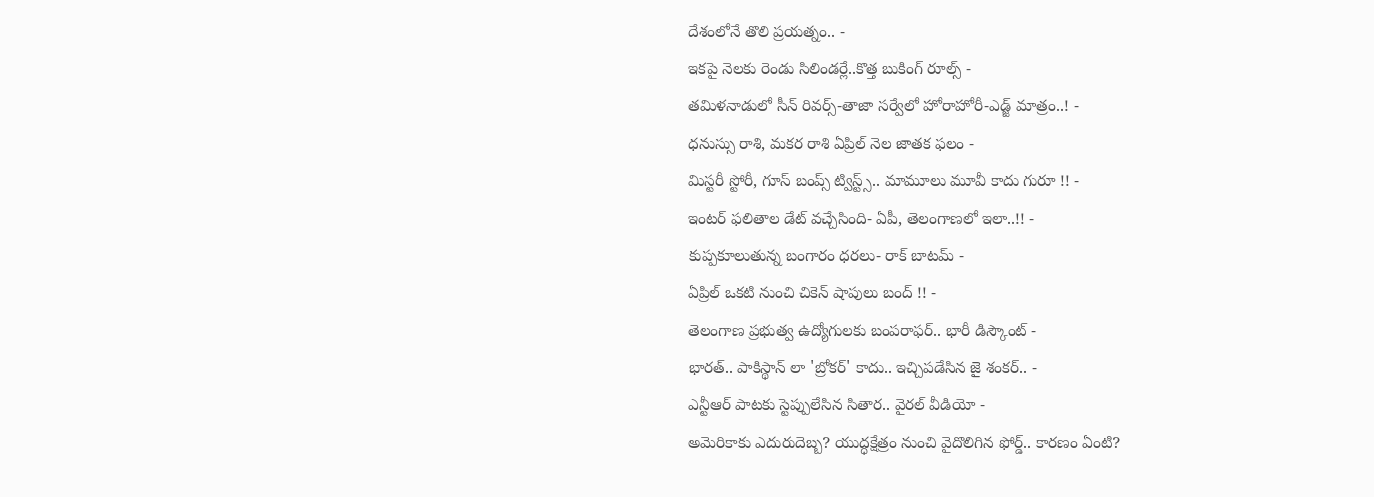దేశంలోనే తొలి ప్రయత్నం.. -
ఇకపై నెలకు రెండు సిలిండర్లే..కొత్త బుకింగ్ రూల్స్ -
తమిళనాడులో సీన్ రివర్స్-తాజా సర్వేలో హోరాహోరీ-ఎడ్జ్ మాత్రం..! -
ధనుస్సు రాశి, మకర రాశి ఏప్రిల్ నెల జాతక ఫలం -
మిస్టరీ స్టోరీ, గూస్ బంప్స్ ట్విస్ట్స్.. మామూలు మూవీ కాదు గురూ !! -
ఇంటర్ ఫలితాల డేట్ వచ్చేసింది- ఏపీ, తెలంగాణలో ఇలా..!! -
కుప్పకూలుతున్న బంగారం ధరలు- రాక్ బాటమ్ -
ఏప్రిల్ ఒకటి నుంచి చికెన్ షాపులు బంద్ !! -
తెలంగాణ ప్రభుత్వ ఉద్యోగులకు బంపరాఫర్.. భారీ డిస్కౌంట్ -
భారత్.. పాకిస్థాన్ లా 'బ్రోకర్' కాదు.. ఇచ్చిపడేసిన జై శంకర్.. -
ఎన్టీఆర్ పాటకు స్టెప్పులేసిన సితార.. వైరల్ వీడియో -
అమెరికాకు ఎదురుదెబ్బ? యుద్ధక్షేత్రం నుంచి వైదొలిగిన ఫోర్డ్.. కారణం ఏంటి?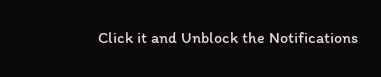Click it and Unblock the Notifications